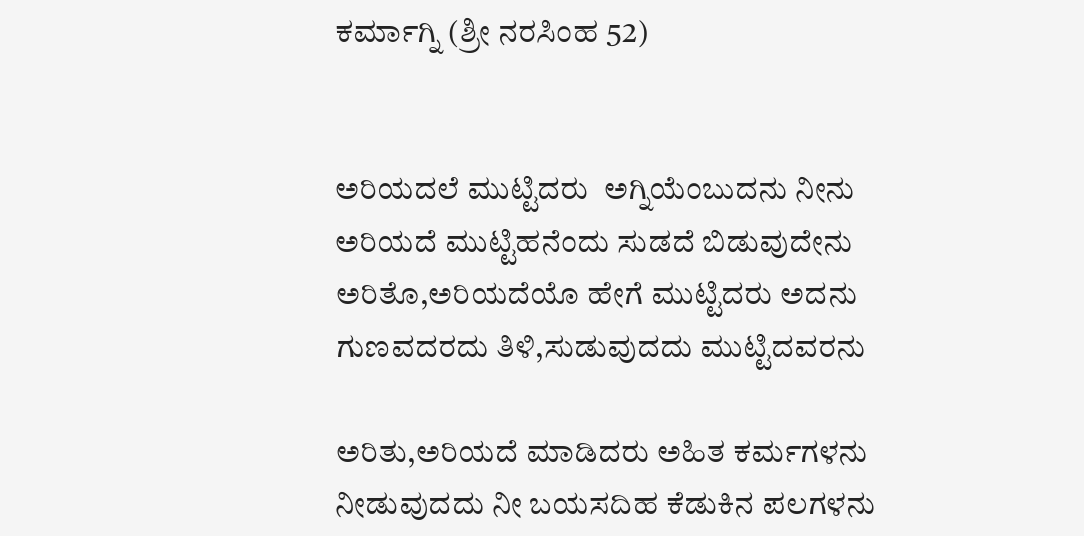ಕರ್ಮಾಗ್ನಿ (ಶ್ರೀ ನರಸಿಂಹ 52)


ಅರಿಯದಲೆ ಮುಟ್ಟಿದರು  ಅಗ್ನಿಯೆಂಬುದನು ನೀನು
ಅರಿಯದೆ ಮುಟ್ಟಿಹನೆಂದು ಸುಡದೆ ಬಿಡುವುದೇನು
ಅರಿತೊ,ಅರಿಯದೆಯೊ ಹೇಗೆ ಮುಟ್ಟಿದರು ಅದನು
ಗುಣವದರದು ತಿಳಿ,ಸುಡುವುದದು ಮುಟ್ಟಿದವರನು

ಅರಿತು,ಅರಿಯದೆ ಮಾಡಿದರು ಅಹಿತ ಕರ್ಮಗಳನು
ನೀಡುವುದದು ನೀ ಬಯಸದಿಹ ಕೆಡುಕಿನ ಪಲಗಳನು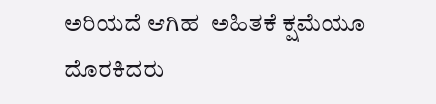ಅರಿಯದೆ ಆಗಿಹ  ಅಹಿತಕೆ ಕ್ಷಮೆಯೂ ದೊರಕಿದರು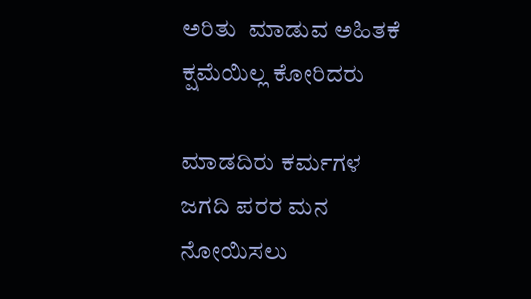ಅರಿತು  ಮಾಡುವ ಅಹಿತಕೆ ಕ್ಷಮೆಯಿಲ್ಲ ಕೋರಿದರು

ಮಾಡದಿರು ಕರ್ಮಗಳ ಜಗದಿ ಪರರ ಮನ ನೋಯಿಸಲು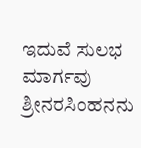ಇದುವೆ ಸುಲಭ ಮಾರ್ಗವು ಶ್ರೀನರಸಿಂಹನನು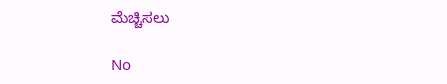ಮೆಚ್ಚಿಸಲು

No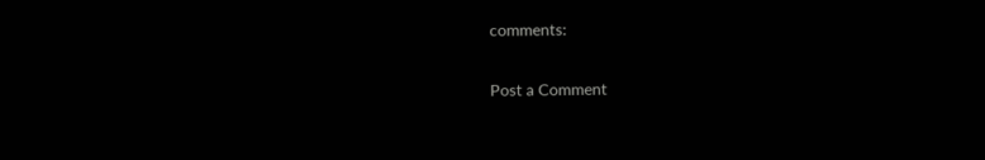comments:

Post a Comment